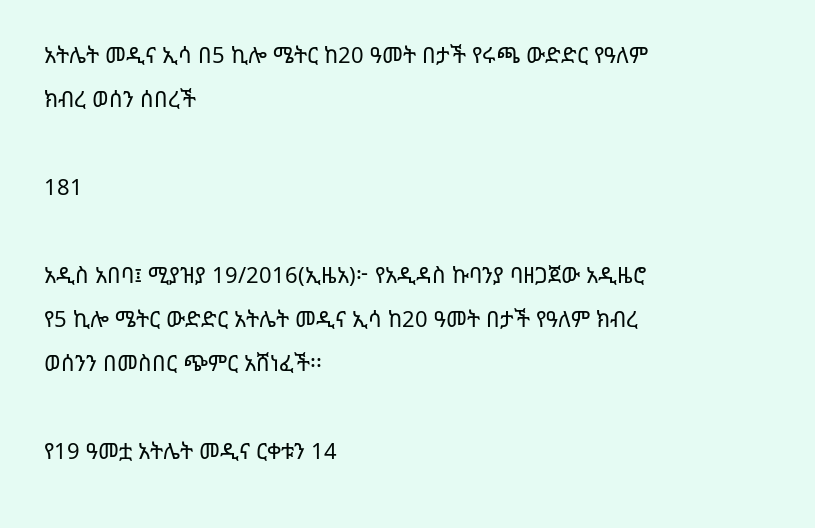አትሌት መዲና ኢሳ በ5 ኪሎ ሜትር ከ20 ዓመት በታች የሩጫ ውድድር የዓለም ክብረ ወሰን ሰበረች

181

አዲስ አበባ፤ ሚያዝያ 19/2016(ኢዜአ)፦ የአዲዳስ ኩባንያ ባዘጋጀው አዲዜሮ የ5 ኪሎ ሜትር ውድድር አትሌት መዲና ኢሳ ከ20 ዓመት በታች የዓለም ክብረ ወሰንን በመስበር ጭምር አሸነፈች፡፡

የ19 ዓመቷ አትሌት መዲና ርቀቱን 14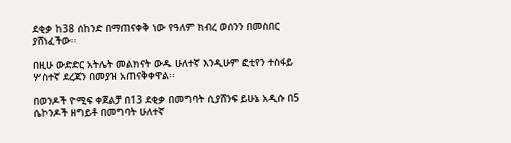ደቂቃ ከ38 ሰከንድ በማጠናቀቅ ነው የዓለም ክብረ ወሰንን በመስበር ያሸነፈችው፡፡

በዚሁ ውድድር አትሌት መልክናት ውዱ ሁለተኛ እንዲሁም ፎቲየን ተስፋይ ሦስተኛ ደረጃን በመያዝ አጠናቅቀዋል፡፡

በወንዶች ዮሚፍ ቀጀልቻ በ13 ደቂቃ በመግባት ሲያሸንፍ ይሁኔ አዲሱ በ5 ሴኮንዶች ዘግይቶ በመግባት ሁለተኛ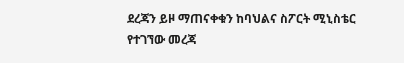ደረጃን ይዞ ማጠናቀቁን ከባህልና ስፖርት ሚኒስቴር የተገኘው መረጃ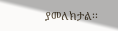ያመለክታል፡፡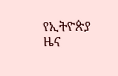የኢትዮጵያ ዜና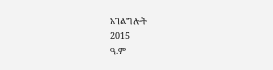አገልግሎት
2015
ዓ.ም